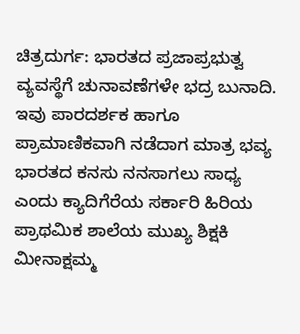ಚಿತ್ರದುರ್ಗ: ಭಾರತದ ಪ್ರಜಾಪ್ರಭುತ್ವ ವ್ಯವಸ್ಥೆಗೆ ಚುನಾವಣೆಗಳೇ ಭದ್ರ ಬುನಾದಿ. ಇವು ಪಾರದರ್ಶಕ ಹಾಗೂ ಪ್ರಾಮಾಣಿಕವಾಗಿ ನಡೆದಾಗ ಮಾತ್ರ ಭವ್ಯ ಭಾರತದ ಕನಸು ನನಸಾಗಲು ಸಾಧ್ಯ ಎಂದು ಕ್ಯಾದಿಗೆರೆಯ ಸರ್ಕಾರಿ ಹಿರಿಯ ಪ್ರಾಥಮಿಕ ಶಾಲೆಯ ಮುಖ್ಯ ಶಿಕ್ಷಕಿ ಮೀನಾಕ್ಷಮ್ಮ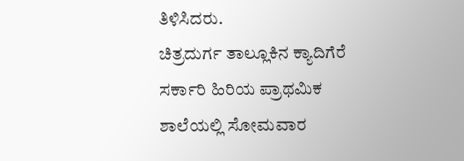ತಿಳಿಸಿದರು.
ಚಿತ್ರದುರ್ಗ ತಾಲ್ಲೂಕಿನ ಕ್ಯಾದಿಗೆರೆ ಸರ್ಕಾರಿ ಹಿರಿಯ ಪ್ರಾಥಮಿಕ ಶಾಲೆಯಲ್ಲಿ ಸೋಮವಾರ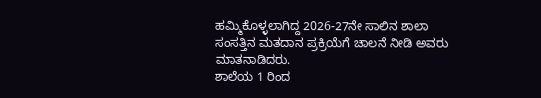ಹಮ್ಮಿಕೊಳ್ಳಲಾಗಿದ್ದ 2026-27ನೇ ಸಾಲಿನ ಶಾಲಾ ಸಂಸತ್ತಿನ ಮತದಾನ ಪ್ರಕ್ರಿಯೆಗೆ ಚಾಲನೆ ನೀಡಿ ಅವರು ಮಾತನಾಡಿದರು.
ಶಾಲೆಯ 1 ರಿಂದ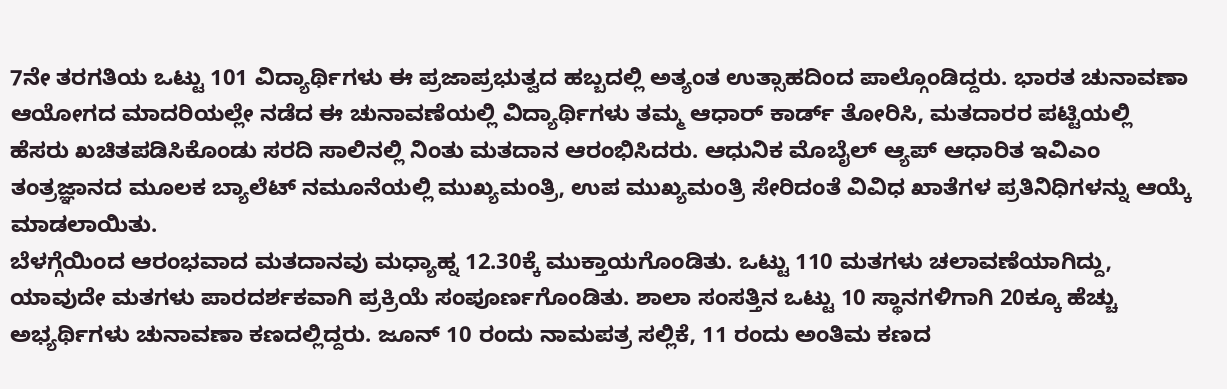7ನೇ ತರಗತಿಯ ಒಟ್ಟು 101 ವಿದ್ಯಾರ್ಥಿಗಳು ಈ ಪ್ರಜಾಪ್ರಭುತ್ವದ ಹಬ್ಬದಲ್ಲಿ ಅತ್ಯಂತ ಉತ್ಸಾಹದಿಂದ ಪಾಲ್ಗೊಂಡಿದ್ದರು. ಭಾರತ ಚುನಾವಣಾ ಆಯೋಗದ ಮಾದರಿಯಲ್ಲೇ ನಡೆದ ಈ ಚುನಾವಣೆಯಲ್ಲಿ ವಿದ್ಯಾರ್ಥಿಗಳು ತಮ್ಮ ಆಧಾರ್ ಕಾರ್ಡ್ ತೋರಿಸಿ, ಮತದಾರರ ಪಟ್ಟಿಯಲ್ಲಿ ಹೆಸರು ಖಚಿತಪಡಿಸಿಕೊಂಡು ಸರದಿ ಸಾಲಿನಲ್ಲಿ ನಿಂತು ಮತದಾನ ಆರಂಭಿಸಿದರು. ಆಧುನಿಕ ಮೊಬೈಲ್ ಆ್ಯಪ್ ಆಧಾರಿತ ಇವಿಎಂ ತಂತ್ರಜ್ಞಾನದ ಮೂಲಕ ಬ್ಯಾಲೆಟ್ ನಮೂನೆಯಲ್ಲಿ ಮುಖ್ಯಮಂತ್ರಿ, ಉಪ ಮುಖ್ಯಮಂತ್ರಿ ಸೇರಿದಂತೆ ವಿವಿಧ ಖಾತೆಗಳ ಪ್ರತಿನಿಧಿಗಳನ್ನು ಆಯ್ಕೆ ಮಾಡಲಾಯಿತು.
ಬೆಳಗ್ಗೆಯಿಂದ ಆರಂಭವಾದ ಮತದಾನವು ಮಧ್ಯಾಹ್ನ 12.30ಕ್ಕೆ ಮುಕ್ತಾಯಗೊಂಡಿತು. ಒಟ್ಟು 110 ಮತಗಳು ಚಲಾವಣೆಯಾಗಿದ್ದು, ಯಾವುದೇ ಮತಗಳು ಪಾರದರ್ಶಕವಾಗಿ ಪ್ರಕ್ರಿಯೆ ಸಂಪೂರ್ಣಗೊಂಡಿತು. ಶಾಲಾ ಸಂಸತ್ತಿನ ಒಟ್ಟು 10 ಸ್ಥಾನಗಳಿಗಾಗಿ 20ಕ್ಕೂ ಹೆಚ್ಚು ಅಭ್ಯರ್ಥಿಗಳು ಚುನಾವಣಾ ಕಣದಲ್ಲಿದ್ದರು. ಜೂನ್ 10 ರಂದು ನಾಮಪತ್ರ ಸಲ್ಲಿಕೆ, 11 ರಂದು ಅಂತಿಮ ಕಣದ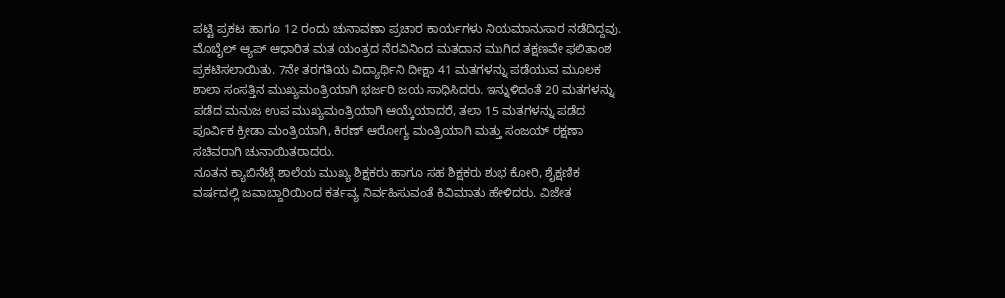ಪಟ್ಟಿ ಪ್ರಕಟ ಹಾಗೂ 12 ರಂದು ಚುನಾವಣಾ ಪ್ರಚಾರ ಕಾರ್ಯಗಳು ನಿಯಮಾನುಸಾರ ನಡೆದಿದ್ದವು.
ಮೊಬೈಲ್ ಆ್ಯಪ್ ಆಧಾರಿತ ಮತ ಯಂತ್ರದ ನೆರವಿನಿಂದ ಮತದಾನ ಮುಗಿದ ತಕ್ಷಣವೇ ಫಲಿತಾಂಶ ಪ್ರಕಟಿಸಲಾಯಿತು. 7ನೇ ತರಗತಿಯ ವಿದ್ಯಾರ್ಥಿನಿ ದೀಕ್ಷಾ 41 ಮತಗಳನ್ನು ಪಡೆಯುವ ಮೂಲಕ ಶಾಲಾ ಸಂಸತ್ತಿನ ಮುಖ್ಯಮಂತ್ರಿಯಾಗಿ ಭರ್ಜರಿ ಜಯ ಸಾಧಿಸಿದರು. ಇನ್ನುಳಿದಂತೆ 20 ಮತಗಳನ್ನು ಪಡೆದ ಮನುಜ ಉಪ ಮುಖ್ಯಮಂತ್ರಿಯಾಗಿ ಆಯ್ಕೆಯಾದರೆ, ತಲಾ 15 ಮತಗಳನ್ನು ಪಡೆದ ಪೂರ್ವಿಕ ಕ್ರೀಡಾ ಮಂತ್ರಿಯಾಗಿ, ಕಿರಣ್ ಆರೋಗ್ಯ ಮಂತ್ರಿಯಾಗಿ ಮತ್ತು ಸಂಜಯ್ ರಕ್ಷಣಾ ಸಚಿವರಾಗಿ ಚುನಾಯಿತರಾದರು.
ನೂತನ ಕ್ಯಾಬಿನೆಟ್ಗೆ ಶಾಲೆಯ ಮುಖ್ಯ ಶಿಕ್ಷಕರು ಹಾಗೂ ಸಹ ಶಿಕ್ಷಕರು ಶುಭ ಕೋರಿ, ಶೈಕ್ಷಣಿಕ ವರ್ಷದಲ್ಲಿ ಜವಾಬ್ದಾರಿಯಿಂದ ಕರ್ತವ್ಯ ನಿರ್ವಹಿಸುವಂತೆ ಕಿವಿಮಾತು ಹೇಳಿದರು. ವಿಜೇತ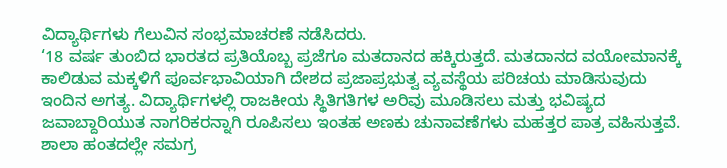ವಿದ್ಯಾರ್ಥಿಗಳು ಗೆಲುವಿನ ಸಂಭ್ರಮಾಚರಣೆ ನಡೆಸಿದರು.
‘18 ವರ್ಷ ತುಂಬಿದ ಭಾರತದ ಪ್ರತಿಯೊಬ್ಬ ಪ್ರಜೆಗೂ ಮತದಾನದ ಹಕ್ಕಿರುತ್ತದೆ. ಮತದಾನದ ವಯೋಮಾನಕ್ಕೆ ಕಾಲಿಡುವ ಮಕ್ಕಳಿಗೆ ಪೂರ್ವಭಾವಿಯಾಗಿ ದೇಶದ ಪ್ರಜಾಪ್ರಭುತ್ವ ವ್ಯವಸ್ಥೆಯ ಪರಿಚಯ ಮಾಡಿಸುವುದು ಇಂದಿನ ಅಗತ್ಯ. ವಿದ್ಯಾರ್ಥಿಗಳಲ್ಲಿ ರಾಜಕೀಯ ಸ್ಥಿತಿಗತಿಗಳ ಅರಿವು ಮೂಡಿಸಲು ಮತ್ತು ಭವಿಷ್ಯದ ಜವಾಬ್ದಾರಿಯುತ ನಾಗರಿಕರನ್ನಾಗಿ ರೂಪಿಸಲು ಇಂತಹ ಅಣಕು ಚುನಾವಣೆಗಳು ಮಹತ್ತರ ಪಾತ್ರ ವಹಿಸುತ್ತವೆ. ಶಾಲಾ ಹಂತದಲ್ಲೇ ಸಮಗ್ರ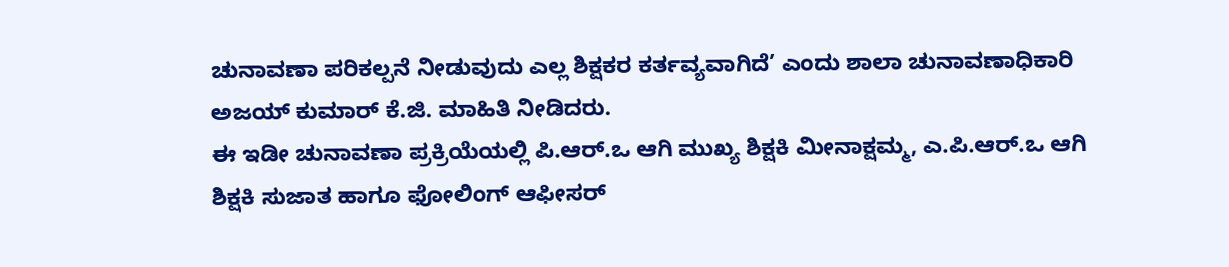ಚುನಾವಣಾ ಪರಿಕಲ್ಪನೆ ನೀಡುವುದು ಎಲ್ಲ ಶಿಕ್ಷಕರ ಕರ್ತವ್ಯವಾಗಿದೆ’ ಎಂದು ಶಾಲಾ ಚುನಾವಣಾಧಿಕಾರಿ ಅಜಯ್ ಕುಮಾರ್ ಕೆ.ಜಿ. ಮಾಹಿತಿ ನೀಡಿದರು.
ಈ ಇಡೀ ಚುನಾವಣಾ ಪ್ರಕ್ರಿಯೆಯಲ್ಲಿ ಪಿ.ಆರ್.ಒ ಆಗಿ ಮುಖ್ಯ ಶಿಕ್ಷಕಿ ಮೀನಾಕ್ಷಮ್ಮ, ಎ.ಪಿ.ಆರ್.ಒ ಆಗಿ ಶಿಕ್ಷಕಿ ಸುಜಾತ ಹಾಗೂ ಫೋಲಿಂಗ್ ಆಫೀಸರ್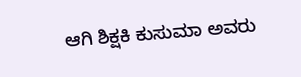ಆಗಿ ಶಿಕ್ಷಕಿ ಕುಸುಮಾ ಅವರು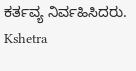ಕರ್ತವ್ಯ ನಿರ್ವಹಿಸಿದರು.
Kshetra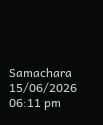Samachara
15/06/2026 06:11 pm